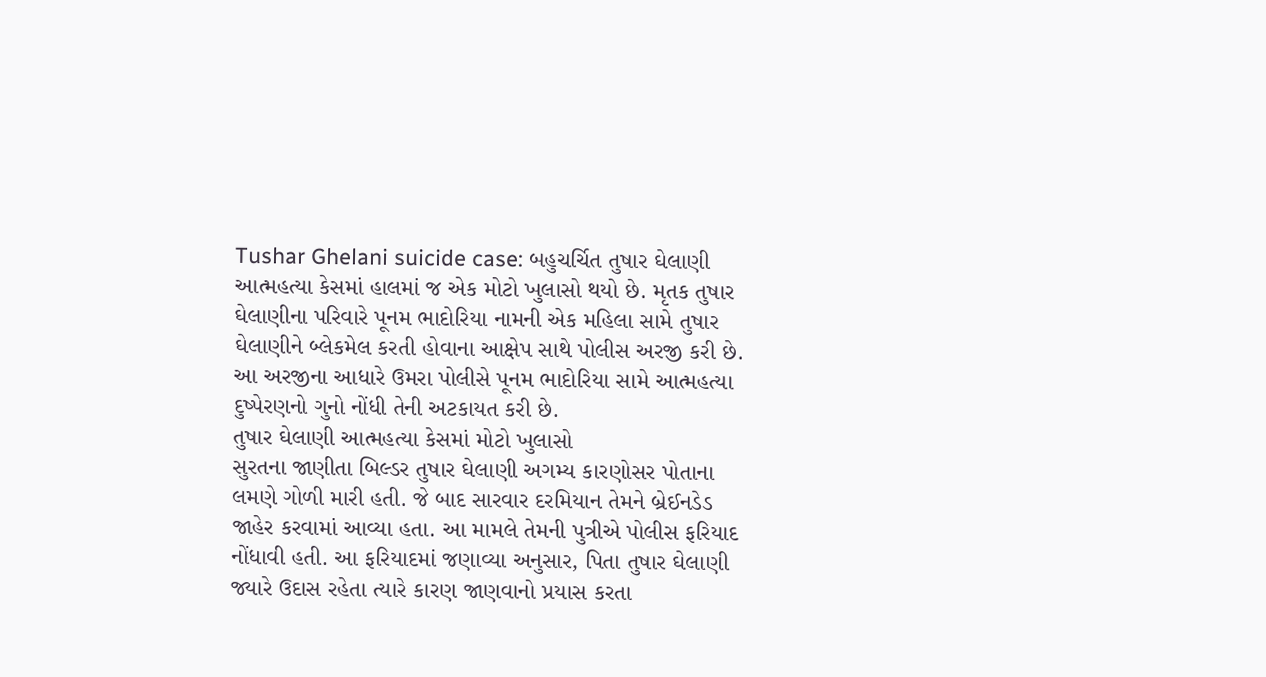Tushar Ghelani suicide case: બહુચર્ચિત તુષાર ઘેલાણી આત્મહત્યા કેસમાં હાલમાં જ એક મોટો ખુલાસો થયો છે. મૃતક તુષાર ઘેલાણીના પરિવારે પૂનમ ભાદોરિયા નામની એક મહિલા સામે તુષાર ઘેલાણીને બ્લેકમેલ કરતી હોવાના આક્ષેપ સાથે પોલીસ અરજી કરી છે. આ અરજીના આધારે ઉમરા પોલીસે પૂનમ ભાદોરિયા સામે આત્મહત્યા દુષ્પેરણનો ગુનો નોંધી તેની અટકાયત કરી છે.
તુષાર ઘેલાણી આત્મહત્યા કેસમાં મોટો ખુલાસો
સુરતના જાણીતા બિલ્ડર તુષાર ઘેલાણી અગમ્ય કારણોસર પોતાના લમણે ગોળી મારી હતી. જે બાદ સારવાર દરમિયાન તેમને બ્રેઈનડેડ જાહેર કરવામાં આવ્યા હતા. આ મામલે તેમની પુત્રીએ પોલીસ ફરિયાદ નોંધાવી હતી. આ ફરિયાદમાં જણાવ્યા અનુસાર, પિતા તુષાર ઘેલાણી જ્યારે ઉદાસ રહેતા ત્યારે કારણ જાણવાનો પ્રયાસ કરતા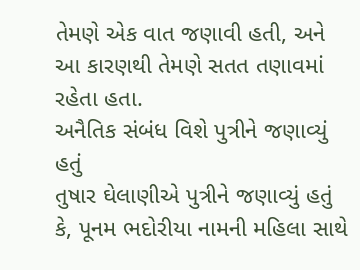તેમણે એક વાત જણાવી હતી, અને આ કારણથી તેમણે સતત તણાવમાં રહેતા હતા.
અનૈતિક સંબંધ વિશે પુત્રીને જણાવ્યું હતું
તુષાર ઘેલાણીએ પુત્રીને જણાવ્યું હતું કે, પૂનમ ભદોરીયા નામની મહિલા સાથે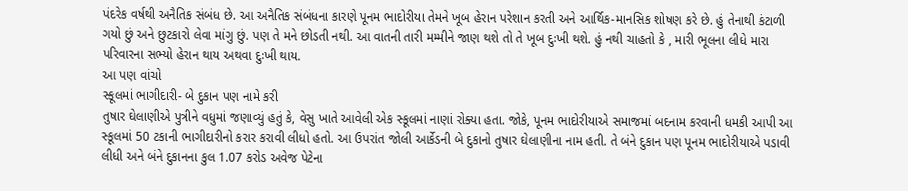પંદરેક વર્ષથી અનૈતિક સંબંધ છે. આ અનૈતિક સંબંધના કારણે પૂનમ ભાદોરીયા તેમને ખૂબ હેરાન પરેશાન કરતી અને આર્થિક-માનસિક શોષણ કરે છે. હું તેનાથી કંટાળી ગયો છું અને છુટકારો લેવા માંગુ છું. પણ તે મને છોડતી નથી. આ વાતની તારી મમ્મીને જાણ થશે તો તે ખૂબ દુઃખી થશે. હું નથી ચાહતો કે , મારી ભૂલના લીધે મારા પરિવારના સભ્યો હેરાન થાય અથવા દુઃખી થાય.
આ પણ વાંચો
સ્કૂલમાં ભાગીદારી- બે દુકાન પણ નામે કરી
તુષાર ઘેલાણીએ પુત્રીને વધુમાં જણાવ્યું હતું કે, વેસુ ખાતે આવેલી એક સ્કૂલમાં નાણાં રોક્યા હતા. જોકે, પૂનમ ભાદોરીયાએ સમાજમાં બદનામ કરવાની ધમકી આપી આ સ્કૂલમાં 50 ટકાની ભાગીદારીનો કરાર કરાવી લીધો હતો. આ ઉપરાંત જોલી આર્કેડની બે દુકાનો તુષાર ઘેલાણીના નામ હતી. તે બંને દુકાન પણ પૂનમ ભાદોરીયાએ પડાવી લીધી અને બંને દુકાનના કુલ 1.07 કરોડ અવેજ પેટેના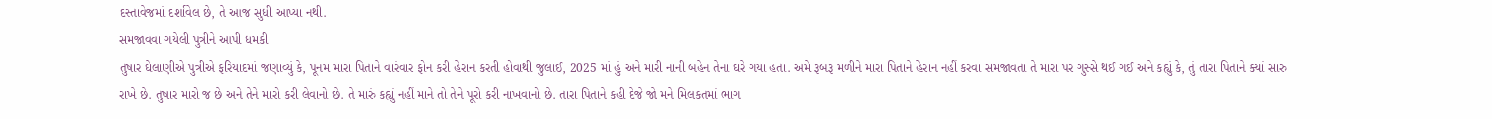દસ્તાવેજમાં દર્શાવેલ છે, તે આજ સુધી આપ્યા નથી.
સમજાવવા ગયેલી પુત્રીને આપી ધમકી
તુષાર ઘેલાણીએ પુત્રીએ ફરિયાદમાં જણાવ્યું કે, પૂનમ મારા પિતાને વારંવાર ફોન કરી હેરાન કરતી હોવાથી જુલાઈ, 2025 માં હું અને મારી નાની બહેન તેના ઘરે ગયા હતા. અમે રૂબરૂ મળીને મારા પિતાને હેરાન નહીં કરવા સમજાવતા તે મારા પર ગુસ્સે થઈ ગઈ અને કહ્યું કે, તું તારા પિતાને ક્યાં સારુ રાખે છે. તુષાર મારો જ છે અને તેને મારો કરી લેવાનો છે. તે મારું કહ્યું નહીં માને તો તેને પૂરો કરી નાખવાનો છે. તારા પિતાને કહી દેજે જો મને મિલકતમાં ભાગ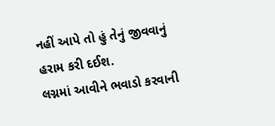નહીં આપે તો હું તેનું જીવવાનું હરામ કરી દઈશ.
લગ્નમાં આવીને ભવાડો કરવાની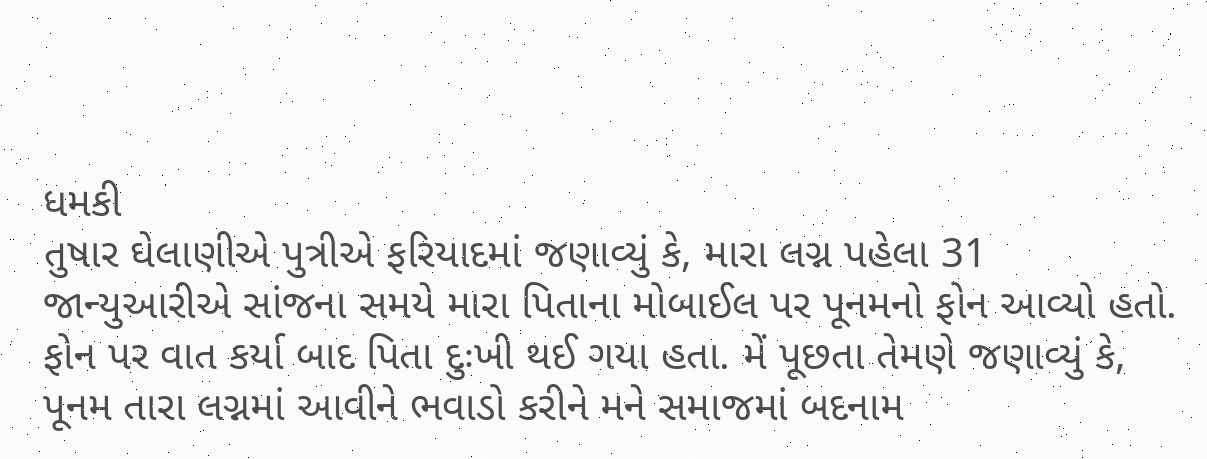ધમકી
તુષાર ઘેલાણીએ પુત્રીએ ફરિયાદમાં જણાવ્યું કે, મારા લગ્ન પહેલા 31 જાન્યુઆરીએ સાંજના સમયે મારા પિતાના મોબાઈલ પર પૂનમનો ફોન આવ્યો હતો. ફોન પર વાત કર્યા બાદ પિતા દુઃખી થઈ ગયા હતા. મેં પૂછતા તેમણે જણાવ્યું કે, પૂનમ તારા લગ્નમાં આવીને ભવાડો કરીને મને સમાજમાં બદનામ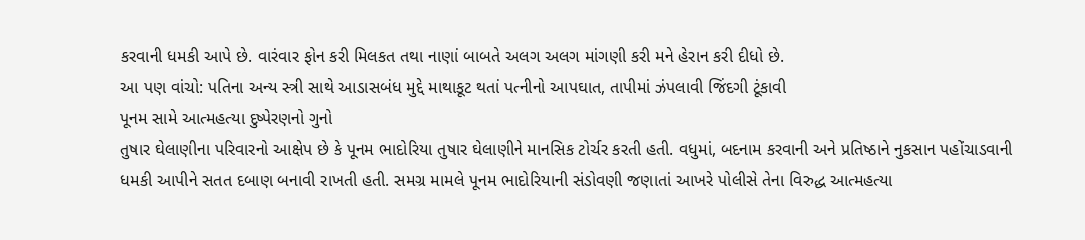કરવાની ધમકી આપે છે. વારંવાર ફોન કરી મિલકત તથા નાણાં બાબતે અલગ અલગ માંગણી કરી મને હેરાન કરી દીધો છે.
આ પણ વાંચો: પતિના અન્ય સ્ત્રી સાથે આડાસબંધ મુદ્દે માથાકૂટ થતાં પત્નીનો આપઘાત, તાપીમાં ઝંપલાવી જિંદગી ટૂંકાવી
પૂનમ સામે આત્મહત્યા દુષ્પેરણનો ગુનો
તુષાર ઘેલાણીના પરિવારનો આક્ષેપ છે કે પૂનમ ભાદોરિયા તુષાર ઘેલાણીને માનસિક ટોર્ચર કરતી હતી. વધુમાં, બદનામ કરવાની અને પ્રતિષ્ઠાને નુકસાન પહોંચાડવાની ધમકી આપીને સતત દબાણ બનાવી રાખતી હતી. સમગ્ર મામલે પૂનમ ભાદોરિયાની સંડોવણી જણાતાં આખરે પોલીસે તેના વિરુદ્ધ આત્મહત્યા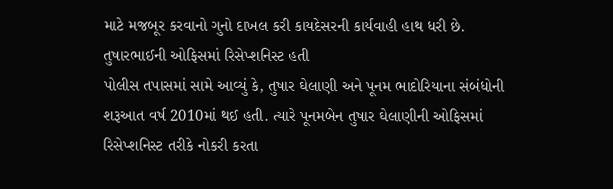માટે મજબૂર કરવાનો ગુનો દાખલ કરી કાયદેસરની કાર્યવાહી હાથ ધરી છે.
તુષારભાઈની ઓફિસમાં રિસેપ્શનિસ્ટ હતી
પોલીસ તપાસમાં સામે આવ્યું કે, તુષાર ઘેલાણી અને પૂનમ ભાદોરિયાના સંબંધોની શરૂઆત વર્ષ 2010માં થઈ હતી. ત્યારે પૂનમબેન તુષાર ઘેલાણીની ઓફિસમાં રિસેપ્શનિસ્ટ તરીકે નોકરી કરતા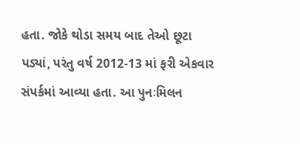હતા. જોકે થોડા સમય બાદ તેઓ છૂટા પડ્યાં, પરંતુ વર્ષ 2012-13 માં ફરી એકવાર સંપર્કમાં આવ્યા હતા. આ પુનઃમિલન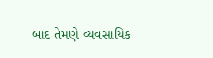બાદ તેમણે વ્યવસાયિક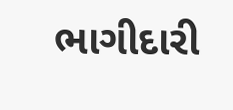ભાગીદારી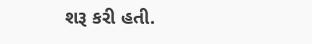શરૂ કરી હતી.